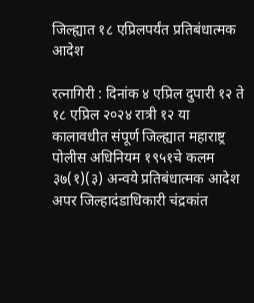जिल्ह्यात १८ एप्रिलपर्यंत प्रतिबंधात्मक आदेश

रत्नागिरी : दिनांक ४ एप्रिल दुपारी १२ ते १८ एप्रिल २०२४ रात्री १२ या कालावधीत संपूर्ण जिल्ह्यात महाराष्ट्र पोलीस अधिनियम १९५१चे कलम ३७(१)(३) अन्वये प्रतिबंधात्मक आदेश अपर जिल्हादंडाधिकारी चंद्रकांत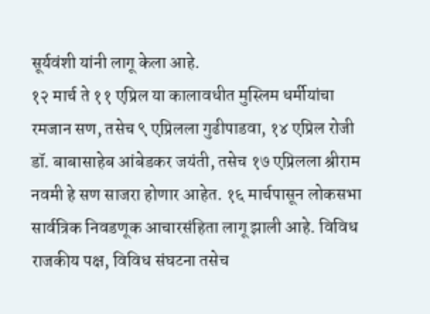सूर्यवंशी यांनी लागू केला आहे.
१२ मार्च ते ११ एप्रिल या कालावधीत मुस्लिम धर्मीयांचा रमजान सण, तसेच ९ एप्रिलला गुढीपाडवा, १४ एप्रिल रोजी डॉ. बाबासाहेब आंबेडकर जयंती, तसेच १७ एप्रिलला श्रीराम नवमी हे सण साजरा होणार आहेत. १६ मार्चपासून लोकसभा सार्वत्रिक निवडणूक आचारसंहिता लागू झाली आहे. विविध राजकीय पक्ष, विविध संघटना तसेच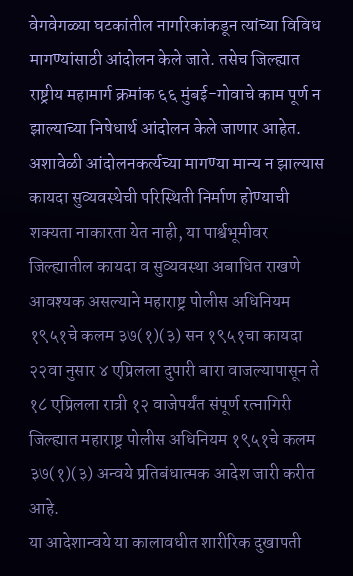वेगवेगळ्या घटकांतील नागरिकांकडून त्यांच्या विविध मागण्यांसाठी आंदोलन केले जाते. तसेच जिल्ह्यात राष्ट्रीय महामार्ग क्रमांक ६६ मुंबई-गोवाचे काम पूर्ण न झाल्याच्या निषेधार्थ आंदोलन केले जाणार आहेत. अशावेळी आंदोलनकर्त्यच्या मागण्या मान्य न झाल्यास कायदा सुव्यवस्थेची परिस्थिती निर्माण होण्याची शक्यता नाकारता येत नाही, या पार्श्वभूमीवर जिल्ह्यातील कायदा व सुव्यवस्था अबाधित राखणे आवश्यक असल्याने महाराष्ट्र पोलीस अधिनियम १९५१चे कलम ३७(१)(३) सन १९५१चा कायदा २२वा नुसार ४ एप्रिलला दुपारी बारा वाजल्यापासून ते १८ एप्रिलला रात्री १२ वाजेपर्यंत संपूर्ण रत्नागिरी जिल्ह्यात महाराष्ट्र पोलीस अधिनियम १९५१चे कलम ३७(१)(३) अन्वये प्रतिबंधात्मक आदेश जारी करीत आहे.
या आदेशान्वये या कालावधीत शारीरिक दुखापती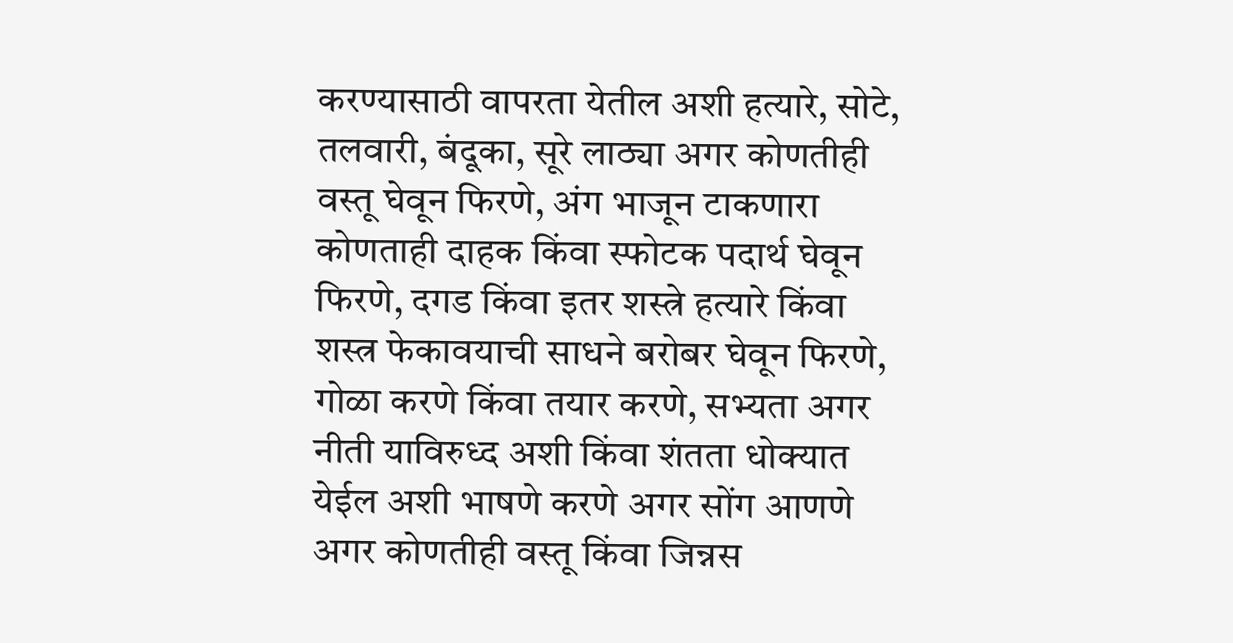करण्यासाठी वापरता येतील अशी हत्यारे, सोटे, तलवारी, बंदूका, सूरे लाठ्या अगर कोणतीही वस्तू घेवून फिरणे, अंग भाजून टाकणारा कोणताही दाहक किंवा स्फोटक पदार्थ घेवून फिरणे, दगड किंवा इतर शस्त्रे हत्यारे किंवा शस्त्र फेकावयाची साधने बरोबर घेवून फिरणे, गोळा करणे किंवा तयार करणे, सभ्यता अगर नीती याविरुध्द अशी किंवा शंतता धोक्यात येईल अशी भाषणे करणे अगर सोंग आणणे अगर कोणतीही वस्तू किंवा जिन्नस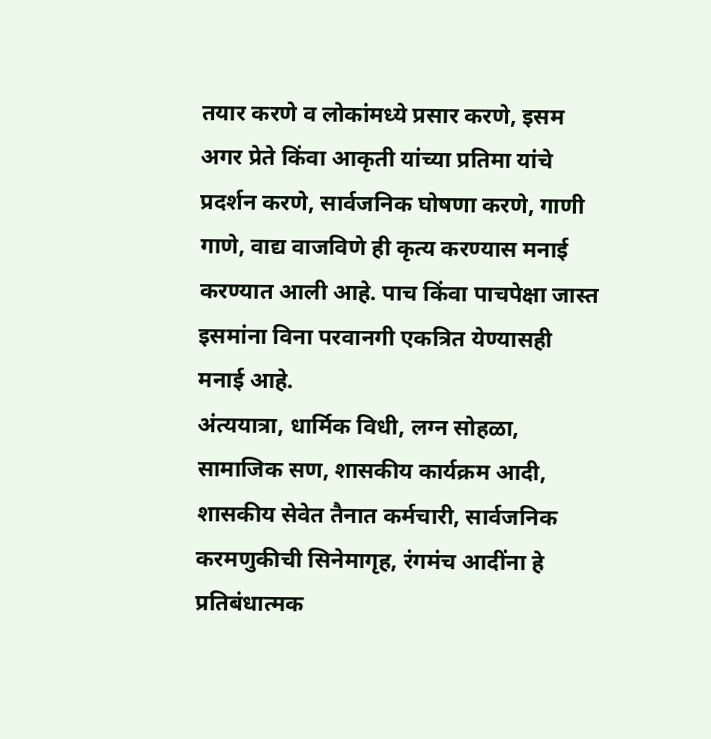तयार करणे व लोकांमध्ये प्रसार करणे, इसम अगर प्रेते किंवा आकृती यांच्या प्रतिमा यांचे प्रदर्शन करणे, सार्वजनिक घोषणा करणे, गाणी गाणे, वाद्य वाजविणे ही कृत्य करण्यास मनाई करण्यात आली आहे. पाच किंवा पाचपेक्षा जास्त इसमांना विना परवानगी एकत्रित येण्यासही मनाई आहे.
अंत्ययात्रा, धार्मिक विधी, लग्न सोहळा, सामाजिक सण, शासकीय कार्यक्रम आदी, शासकीय सेवेत तैनात कर्मचारी, सार्वजनिक करमणुकीची सिनेमागृह, रंगमंच आदींना हे प्रतिबंधात्मक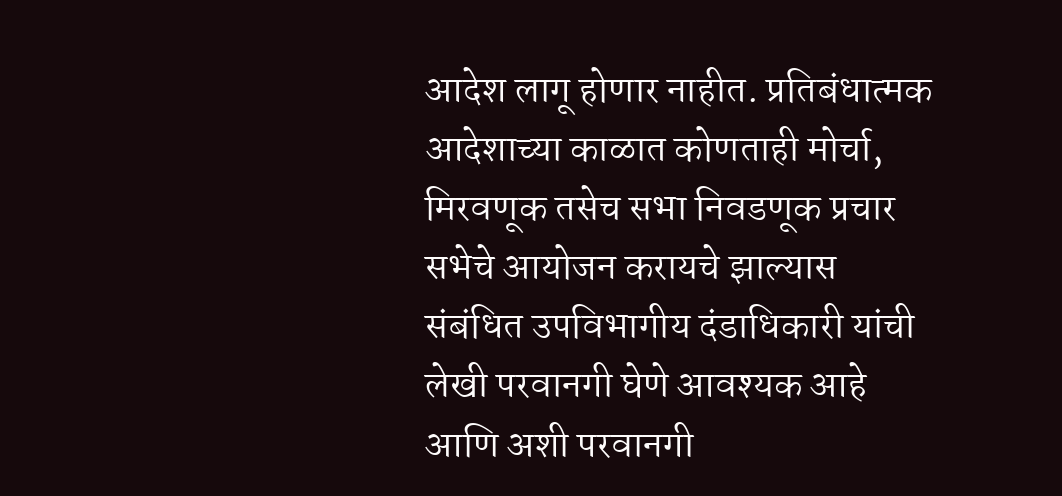आदेश लागू होणार नाहीत. प्रतिबंधात्मक आदेशाच्या काळात कोणताही मोर्चा, मिरवणूक तसेच सभा निवडणूक प्रचार सभेचे आयोजन करायचे झाल्यास संबंधित उपविभागीय दंडाधिकारी यांची लेखी परवानगी घेणे आवश्यक आहे आणि अशी परवानगी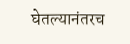घेतल्यानंतरच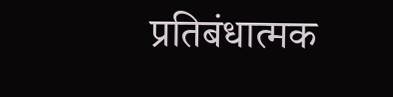प्रतिबंधात्मक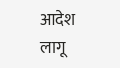आदेश लागू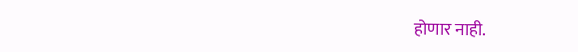होणार नाही.